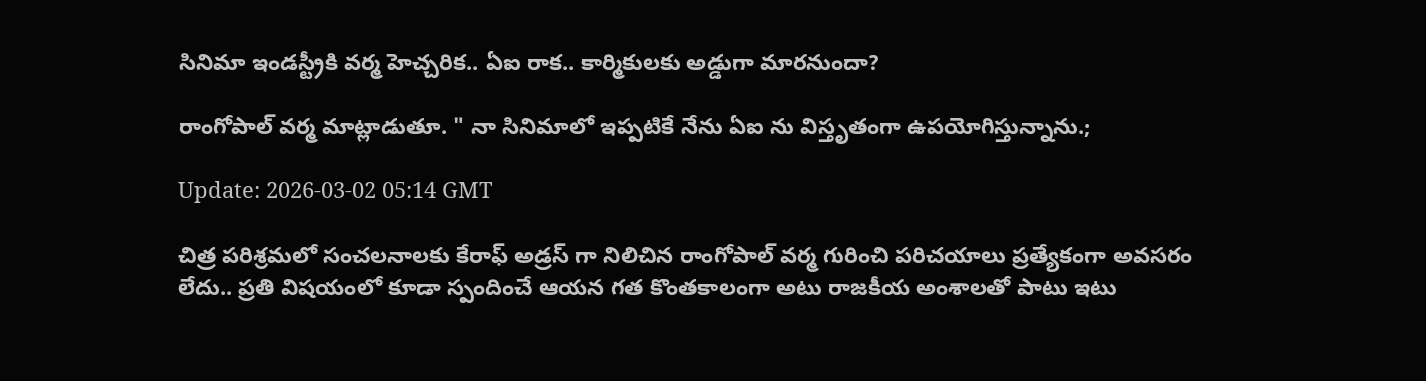సినిమా ఇండస్ట్రీకి వర్మ హెచ్చరిక.. ఏఐ రాక.. కార్మికులకు అడ్డుగా మారనుందా?

రాంగోపాల్ వర్మ మాట్లాడుతూ. " నా సినిమాలో ఇప్పటికే నేను ఏఐ ను విస్తృతంగా ఉపయోగిస్తున్నాను.;

Update: 2026-03-02 05:14 GMT

చిత్ర పరిశ్రమలో సంచలనాలకు కేరాఫ్ అడ్రస్ గా నిలిచిన రాంగోపాల్ వర్మ గురించి పరిచయాలు ప్రత్యేకంగా అవసరం లేదు.. ప్రతి విషయంలో కూడా స్పందించే ఆయన గత కొంతకాలంగా అటు రాజకీయ అంశాలతో పాటు ఇటు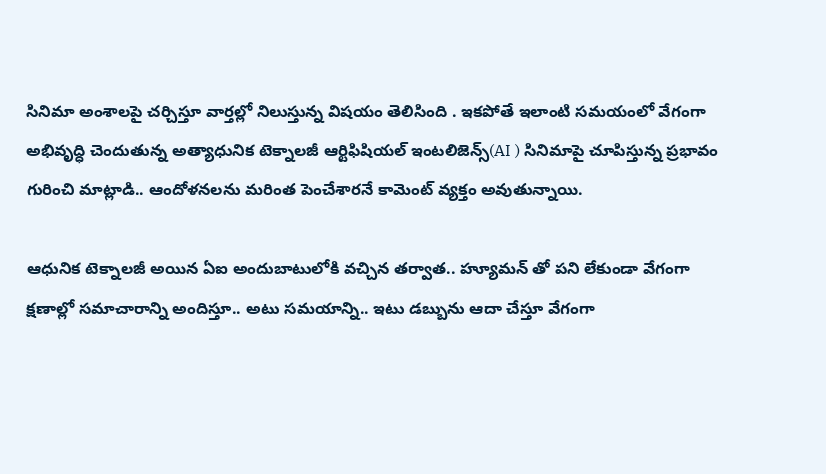సినిమా అంశాలపై చర్చిస్తూ వార్తల్లో నిలుస్తున్న విషయం తెలిసింది . ఇకపోతే ఇలాంటి సమయంలో వేగంగా అభివృద్ధి చెందుతున్న అత్యాధునిక టెక్నాలజీ ఆర్టిఫిషియల్ ఇంటలిజెన్స్(AI ) సినిమాపై చూపిస్తున్న ప్రభావం గురించి మాట్లాడి.. ఆందోళనలను మరింత పెంచేశారనే కామెంట్ వ్యక్తం అవుతున్నాయి.

ఆధునిక టెక్నాలజీ అయిన ఏఐ అందుబాటులోకి వచ్చిన తర్వాత.. హ్యూమన్ తో పని లేకుండా వేగంగా క్షణాల్లో సమాచారాన్ని అందిస్తూ.. అటు సమయాన్ని.. ఇటు డబ్బును ఆదా చేస్తూ వేగంగా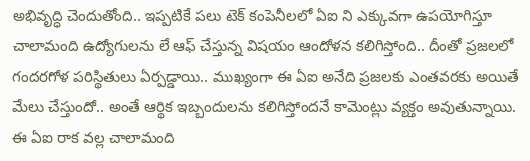అభివృద్ధి చెందుతోంది.. ఇప్పటికే పలు టెక్ కంపెనీలలో ఏఐ ని ఎక్కువగా ఉపయోగిస్తూ చాలామంది ఉద్యోగులను లే ఆఫ్ చేస్తున్న విషయం ఆందోళన కలిగిస్తోంది.. దీంతో ప్రజలలో గందరగోళ పరిస్థితులు ఏర్పడ్డాయి.. ముఖ్యంగా ఈ ఏఐ అనేది ప్రజలకు ఎంతవరకు అయితే మేలు చేస్తుందో.. అంతే ఆర్థిక ఇబ్బందులను కలిగిస్తోందనే కామెంట్లు వ్యక్తం అవుతున్నాయి. ఈ ఏఐ రాక వల్ల చాలామంది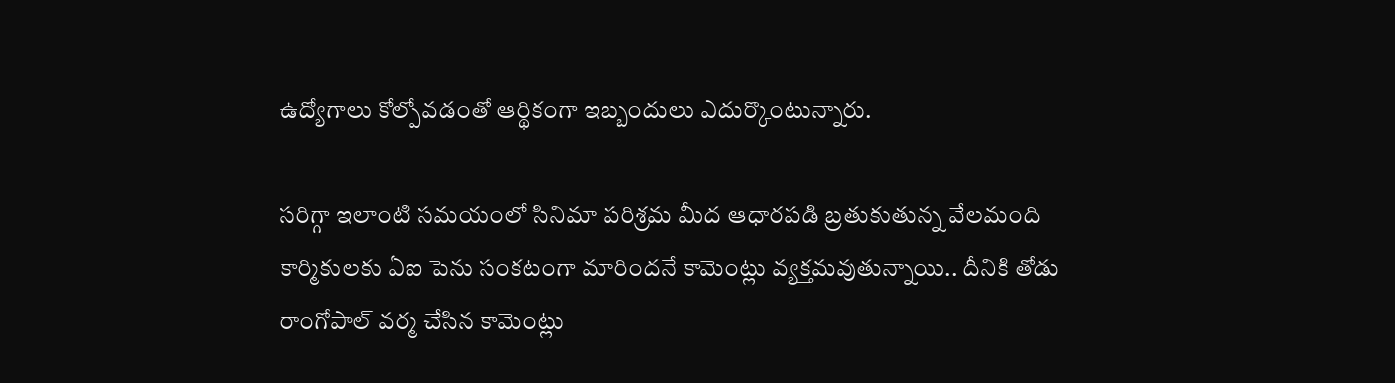ఉద్యోగాలు కోల్పోవడంతో ఆర్థికంగా ఇబ్బందులు ఎదుర్కొంటున్నారు.

సరిగ్గా ఇలాంటి సమయంలో సినిమా పరిశ్రమ మీద ఆధారపడి బ్రతుకుతున్న వేలమంది కార్మికులకు ఏఐ పెను సంకటంగా మారిందనే కామెంట్లు వ్యక్తమవుతున్నాయి.. దీనికి తోడు రాంగోపాల్ వర్మ చేసిన కామెంట్లు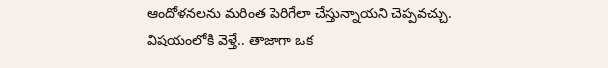ఆందోళనలను మరింత పెరిగేలా చేస్తున్నాయని చెప్పవచ్చు. విషయంలోకి వెళ్తే.. తాజాగా ఒక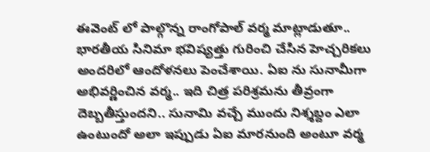ఈవెంట్ లో పాల్గొన్న రాంగోపాల్ వర్మ మాట్లాడుతూ.. భారతీయ సినిమా భవిష్యత్తు గురించి చేసిన హెచ్చరికలు అందరిలో ఆందోళనలు పెంచేశాయి. ఏఐ ను సునామీగా అభివర్ణించిన వర్మ.. ఇది చిత్ర పరిశ్రమను తీవ్రంగా దెబ్బతీస్తుందని.. సునామి వచ్చే ముందు నిశ్శబ్దం ఎలా ఉంటుందో అలా ఇప్పుడు ఏఐ మారనుంది అంటూ వర్మ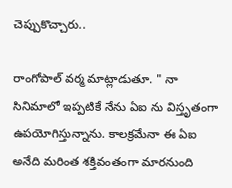చెప్పుకొచ్చారు..

రాంగోపాల్ వర్మ మాట్లాడుతూ. " నా సినిమాలో ఇప్పటికే నేను ఏఐ ను విస్తృతంగా ఉపయోగిస్తున్నాను. కాలక్రమేనా ఈ ఏఐ అనేది మరింత శక్తివంతంగా మారనుంది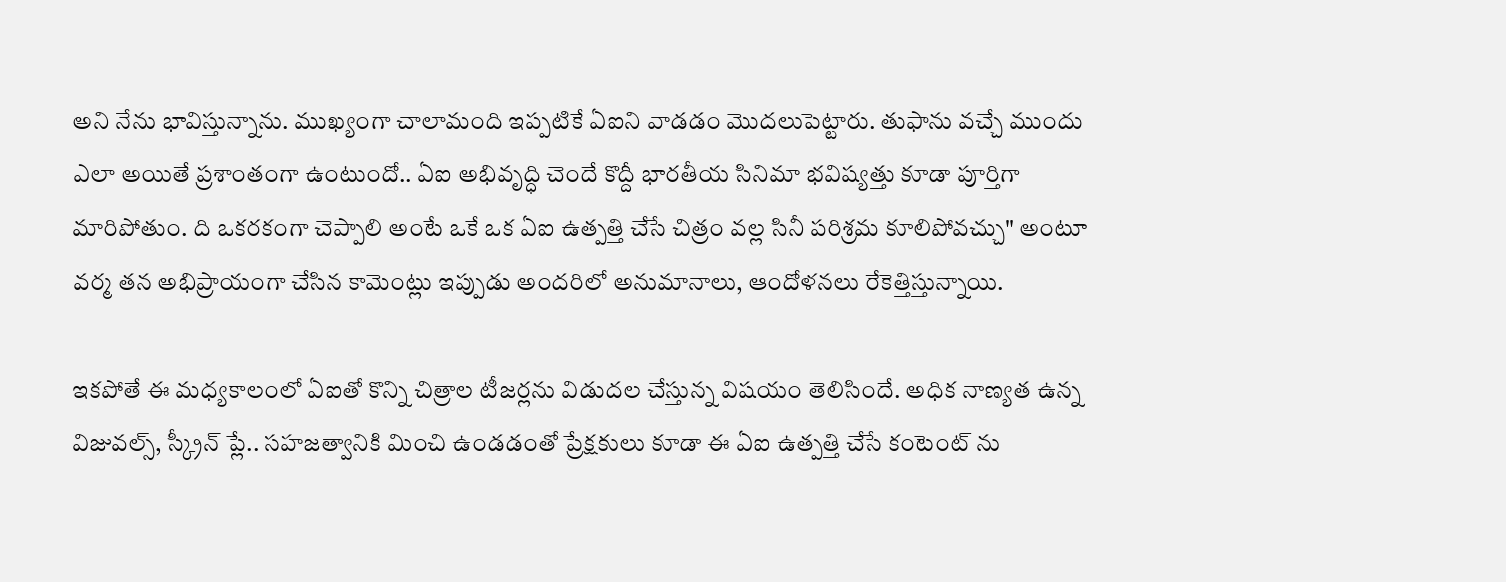అని నేను భావిస్తున్నాను. ముఖ్యంగా చాలామంది ఇప్పటికే ఏఐని వాడడం మొదలుపెట్టారు. తుఫాను వచ్చే ముందు ఎలా అయితే ప్రశాంతంగా ఉంటుందో.. ఏఐ అభివృద్ధి చెందే కొద్దీ భారతీయ సినిమా భవిష్యత్తు కూడా పూర్తిగా మారిపోతుం. ది ఒకరకంగా చెప్పాలి అంటే ఒకే ఒక ఏఐ ఉత్పత్తి చేసే చిత్రం వల్ల సినీ పరిశ్రమ కూలిపోవచ్చు" అంటూ వర్మ తన అభిప్రాయంగా చేసిన కామెంట్లు ఇప్పుడు అందరిలో అనుమానాలు, ఆందోళనలు రేకెత్తిస్తున్నాయి.

ఇకపోతే ఈ మధ్యకాలంలో ఏఐతో కొన్ని చిత్రాల టీజర్లను విడుదల చేస్తున్న విషయం తెలిసిందే. అధిక నాణ్యత ఉన్న విజువల్స్, స్క్రీన్ ప్లే.. సహజత్వానికి మించి ఉండడంతో ప్రేక్షకులు కూడా ఈ ఏఐ ఉత్పత్తి చేసే కంటెంట్ ను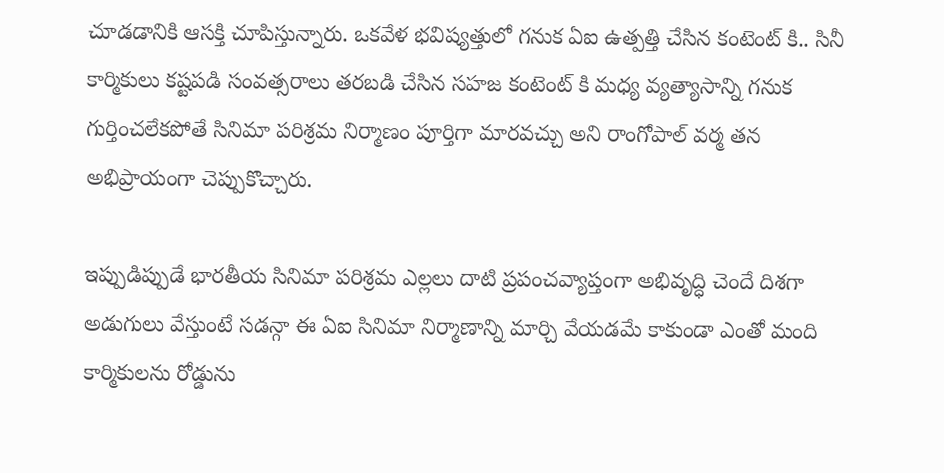చూడడానికి ఆసక్తి చూపిస్తున్నారు. ఒకవేళ భవిష్యత్తులో గనుక ఏఐ ఉత్పత్తి చేసిన కంటెంట్ కి.. సినీ కార్మికులు కష్టపడి సంవత్సరాలు తరబడి చేసిన సహజ కంటెంట్ కి మధ్య వ్యత్యాసాన్ని గనుక గుర్తించలేకపోతే సినిమా పరిశ్రమ నిర్మాణం పూర్తిగా మారవచ్చు అని రాంగోపాల్ వర్మ తన అభిప్రాయంగా చెప్పుకొచ్చారు.

ఇప్పుడిప్పుడే భారతీయ సినిమా పరిశ్రమ ఎల్లలు దాటి ప్రపంచవ్యాప్తంగా అభివృద్ధి చెందే దిశగా అడుగులు వేస్తుంటే సడన్గా ఈ ఏఐ సినిమా నిర్మాణాన్ని మార్చి వేయడమే కాకుండా ఎంతో మంది కార్మికులను రోడ్డును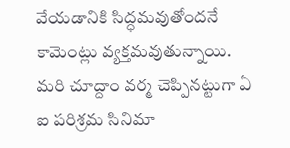వేయడానికి సిద్ధమవుతోందనే కామెంట్లు వ్యక్తమవుతున్నాయి. మరి చూద్దాం వర్మ చెప్పినట్టుగా ఏ ఐ పరిశ్రమ సినిమా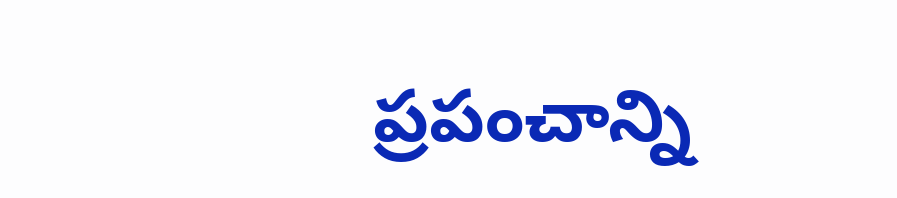ప్రపంచాన్ని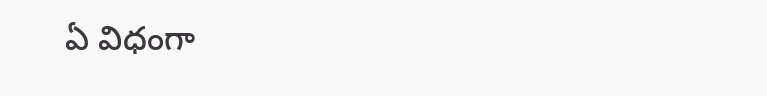ఏ విధంగా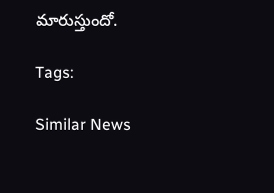మారుస్తుందో.

Tags:

Similar News